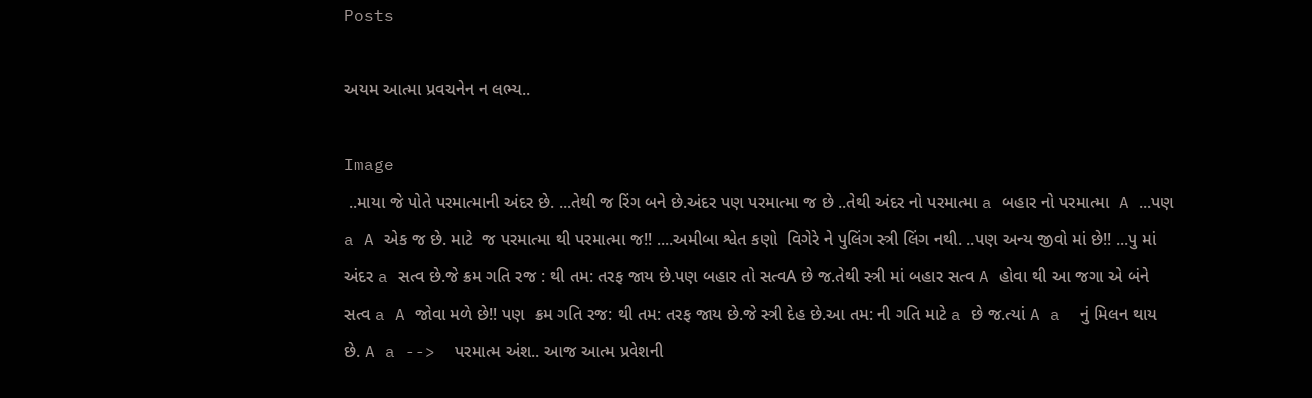Posts

અયમ આત્મા પ્રવચનેન ન લભ્ય..

Image
 ..માયા જે પોતે પરમાત્માની અંદર છે. ...તેથી જ રિંગ બને છે.અંદર પણ પરમાત્મા જ છે ..તેથી અંદર નો પરમાત્મા a બહાર નો પરમાત્મા  A ...પણ a A એક જ છે. માટે  જ પરમાત્મા થી પરમાત્મા જ!! ....અમીબા શ્વેત કણો  વિગેરે ને પુલિંગ સ્ત્રી લિંગ નથી. ..પણ અન્ય જીવો માં છે!! ...પુ માં અંદર a સત્વ છે.જે ક્રમ ગતિ રજ : થી તમ: તરફ જાય છે.પણ બહાર તો સત્વA છે જ.તેથી સ્ત્રી માં બહાર સત્વ A હોવા થી આ જગા એ બંને સત્વ a A જોવા મળે છે!! પણ  ક્રમ ગતિ રજ: થી તમ: તરફ જાય છે.જે સ્ત્રી દેહ છે.આ તમ: ની ગતિ માટે a છે જ.ત્યાં A a  નું મિલન થાય છે. A a -->  પરમાત્મ અંશ.. આજ આત્મ પ્રવેશની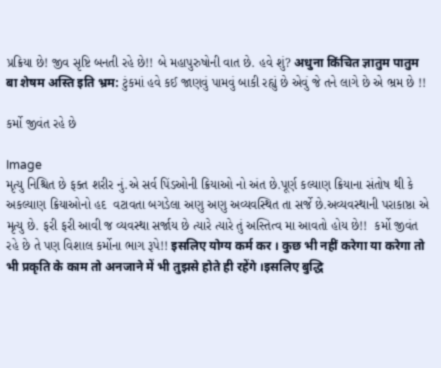પ્રક્રિયા છે! જીવ સૃષ્ટિ બનતી રહે છે!! બે મહાપુરુષોની વાત છે. હવે શું? अधुना किंचित ज्ञातुम पातुम बा शेषम अस्ति इति भ्रम: ટુંકમાં હવે કઈ જાણવું પામવું બાકી રહ્યું છે એવું જે તને લાગે છે એ ભ્રમ છે !!

કર્મો જીવંત રહે છે

Image
મૃત્યુ નિશ્ચિત છે ફક્ત શરીર નું.એ સર્વ પિંડઓની ક્રિયાઓ નો અંત છે.પૂર્ણ કલ્યાણ ક્રિયાના સંતોષ થી કે અકલ્યાણ ક્રિયાઓનો હદ  વટાવતા બગડેલા અણુ અણુ અવ્યવસ્થિત તા સર્જે છે.અવ્યવસ્થાની પરાકાષ્ઠા એ મૃત્યુ છે. ફરી ફરી આવી જ વ્યવસ્થા સર્જાય છે ત્યારે ત્યારે તું અસ્તિત્વ મા આવતો હોય છે!!  કર્મો જીવંત રહે છે તે પણ વિશાલ કર્મોના ભાગ રૂપે!! इसलिए योग्य कर्म कर । कुछ भी नहीं करेगा या करेगा तो भी प्रकृति के काम तो अनजाने में भी तुझसे होते ही रहेंगे ।इसलिए बुद्धि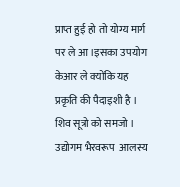प्राप्त हुई हो तो योग्य मार्ग पर ले आ ।इसका उपयोग केआर ले क्योंकि यह प्रकृति की पैदाइशी है । शिव सूत्रो को समजो । उद्योगम भैरवरूप  आलस्य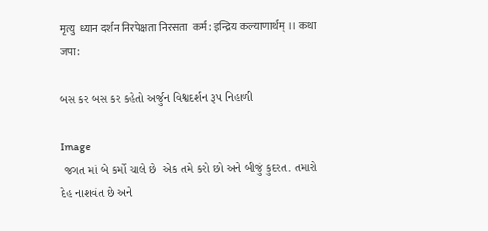मृत्यु  ध्यान दर्शन निरपेक्षता निरसता  कर्म: इन्द्रिय कल्याणार्थम् ।। कथा जपा:

બસ કર બસ કર કહેતો અર્જુન વિશ્વદર્શન રૂપ નિહાળી

Image
 જગત માં બે કર્મો ચાલે છે  એક તમે કરો છો અને બીજું કુદરત. તમારો દેહ નાશવંત છે અને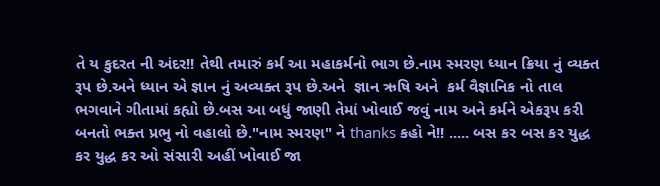તે ય કુદરત ની અંદર!! તેથી તમારું કર્મ આ મહાકર્મનો ભાગ છે.નામ સ્મરણ ધ્યાન ક્રિયા નું વ્યક્ત રૂપ છે.અને ધ્યાન એ જ્ઞાન નું અવ્યક્ત રૂપ છે.અને  જ્ઞાન ઋષિ અને  કર્મ વૈજ્ઞાનિક નો તાલ ભગવાને ગીતામાં કહ્યો છે.બસ આ બધું જાણી તેમાં ખોવાઈ જવું નામ અને કર્મને એકરૂપ કરી બનતો ભક્ત પ્રભુ નો વહાલો છે."નામ સ્મરણ" ને thanks કહો ને!! ..... બસ કર બસ કર યુદ્ધ  કર યુદ્ધ કર ઓ સંસારી અહીં ખોવાઈ જા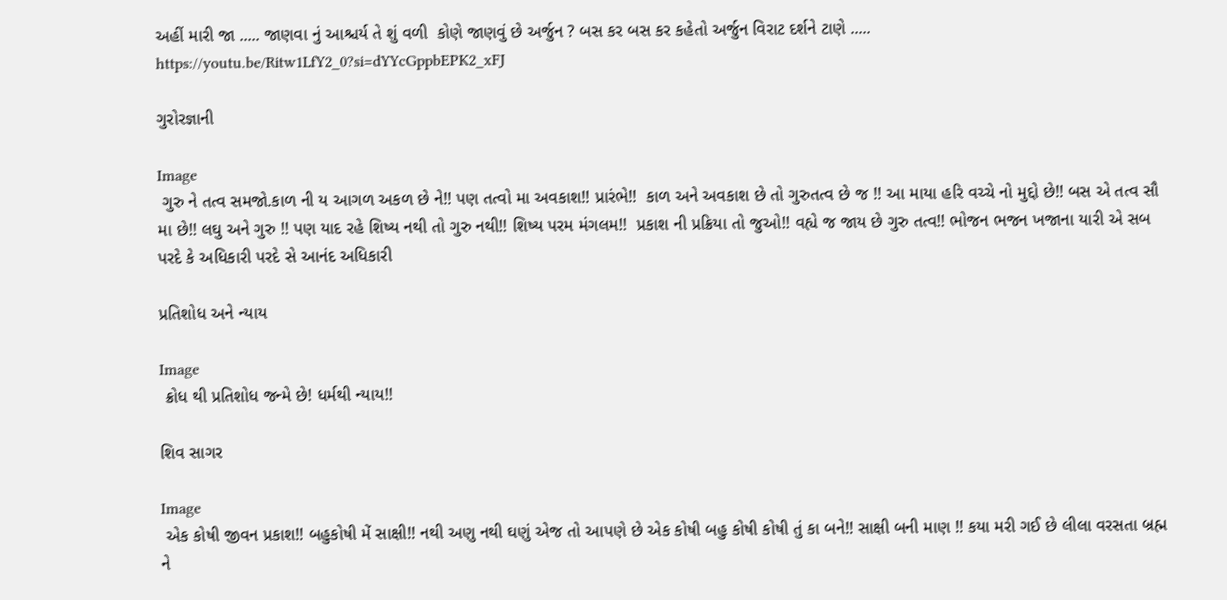અહીં મારી જા ..... જાણવા નું આશ્ચર્ય તે શું વળી  કોણે જાણવું છે અર્જુન ? બસ કર બસ કર કહેતો અર્જુન વિરાટ દર્શને ટાણે ..... https://youtu.be/Ritw1LfY2_0?si=dYYcGppbEPK2_xFJ

ગુરોરજ્ઞાની

Image
 ગુરુ ને તત્વ સમજો.કાળ ની ય આગળ અકળ છે ને!! પણ તત્વો મા અવકાશ!! પ્રારંભે!!  કાળ અને અવકાશ છે તો ગુરુતત્વ છે જ !! આ માયા હરિ વચ્ચે નો મુદ્દો છે!! બસ એ તત્વ સૌ મા છે!! લઘુ અને ગુરુ !! પણ યાદ રહે શિષ્ય નથી તો ગુરુ નથી!! શિષ્ય પરમ મંગલમ!!  પ્રકાશ ની પ્રક્રિયા તો જુઓ!! વહ્યે જ જાય છે ગુરુ તત્વ!! ભોજન ભજન ખજાના યારી એ સબ પરદે કે અધિકારી પરદે સે આનંદ અધિકારી

પ્રતિશોધ અને ન્યાય

Image
 ક્રોધ થી પ્રતિશોધ જન્મે છે! ધર્મથી ન્યાય!!

શિવ સાગર

Image
 એક કોષી જીવન પ્રકાશ!! બહુકોષી મેં સાક્ષી!! નથી અણુ નથી ઘણું એજ તો આપણે છે એક કોષી બહુ કોષી કોષી તું કા બને!! સાક્ષી બની માણ !! કયા મરી ગઈ છે લીલા વરસતા બ્રહ્મ ને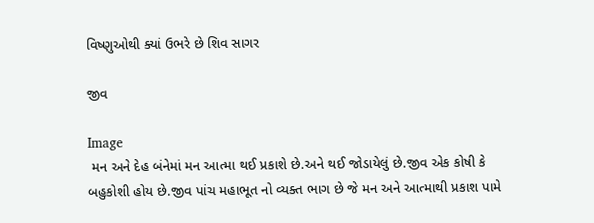વિષ્ણુઓથી ક્યાં ઉભરે છે શિવ સાગર

જીવ

Image
 મન અને દેહ બંનેમાં મન આત્મા થઈ પ્રકાશે છે.અને થઈ જોડાયેલું છે.જીવ એક કોષી કે બહુકોશી હોય છે.જીવ પાંચ મહાભૂત નો વ્યક્ત ભાગ છે જે મન અને આત્માથી પ્રકાશ પામે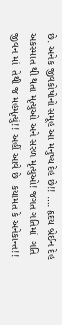છે. અનેક જીવકોષોનો સમૂહ આ મનુષ્ય દેહ છે!! …. હૃદય બ્રેઈન દેહ અકસ્માત થી થતા મૃત્યુઓ અને સરળ મૃત્યુઓ! જગત ગતિમાં  ગતિ જીવન માં  તેથી જ મહમૃત્યું!! અહીં આવે છે  કયામત કે અનેકાન્ત!!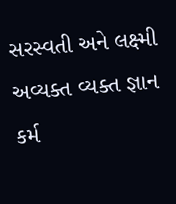સરસ્વતી અને લક્ષ્મી  અવ્યક્ત વ્યક્ત જ્ઞાન  કર્મ